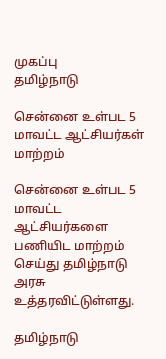முகப்பு
தமிழ்நாடு

சென்னை உள்பட 5 மாவட்ட ஆட்சியர்கள் மாற்றம்

சென்னை உள்பட 5 மாவட்ட ஆட்சியர்களை பணியிட மாற்றம் செய்து தமிழ்நாடு அரசு உத்தரவிட்டுள்ளது.

தமிழ்நாடு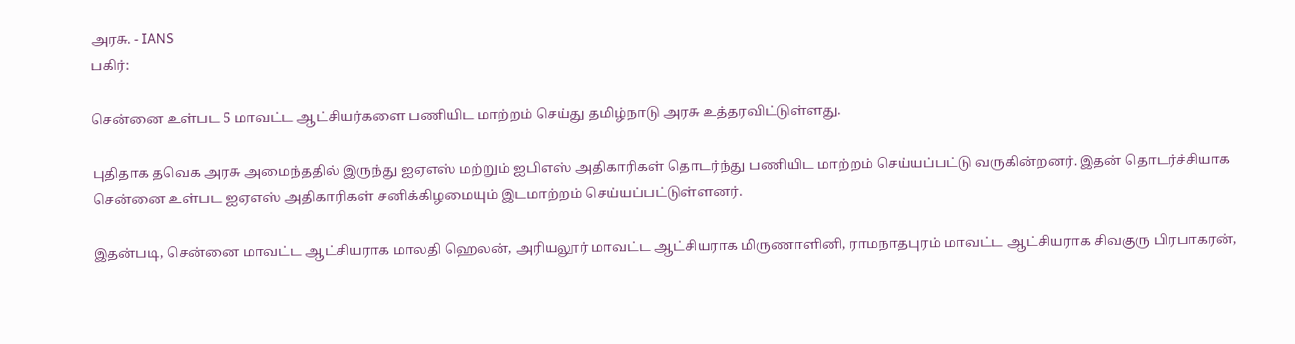அரசு. - IANS
பகிர்:

சென்னை உள்பட 5 மாவட்ட ஆட்சியர்களை பணியிட மாற்றம் செய்து தமிழ்நாடு அரசு உத்தரவிட்டுள்ளது.

புதிதாக தவெக அரசு அமைந்ததில் இருந்து ஐஏஎஸ் மற்றும் ஐபிஎஸ் அதிகாரிகள் தொடர்ந்து பணியிட மாற்றம் செய்யப்பட்டு வருகின்றனர். இதன் தொடர்ச்சியாக சென்னை உள்பட ஐஏஎஸ் அதிகாரிகள் சனிக்கிழமையும் இடமாற்றம் செய்யப்பட்டுள்ளனர்.

இதன்படி, சென்னை மாவட்ட ஆட்சியராக மாலதி ஹெலன், அரியலூர் மாவட்ட ஆட்சியராக மிருணாளினி, ராமநாதபுரம் மாவட்ட ஆட்சியராக சிவகுரு பிரபாகரன்,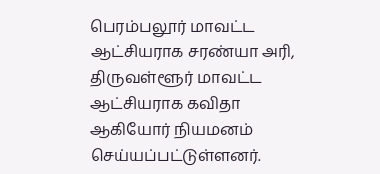பெரம்பலூர் மாவட்ட ஆட்சியராக சரண்யா அரி, திருவள்ளூர் மாவட்ட ஆட்சியராக கவிதா ஆகியோர் நியமனம் செய்யப்பட்டுள்ளனர்.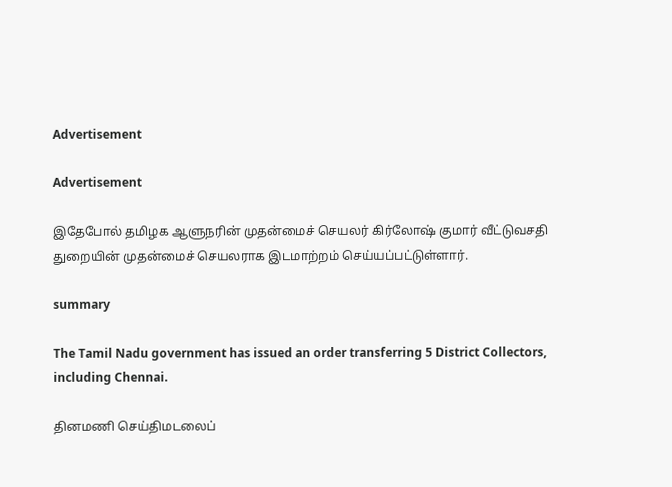Advertisement

Advertisement

இதேபோல் தமிழக ஆளுநரின் முதன்மைச் செயலர் கிர்லோஷ் குமார் வீட்டுவசதி துறையின் முதன்மைச் செயலராக இடமாற்றம் செய்யப்பட்டுள்ளார்.

summary

The Tamil Nadu government has issued an order transferring 5 District Collectors, including Chennai.

தினமணி செய்திமடலைப்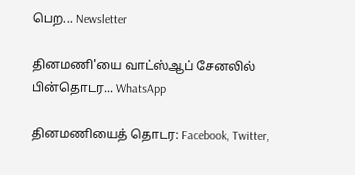பெற... Newsletter

தினமணி'யை வாட்ஸ்ஆப் சேனலில் பின்தொடர... WhatsApp

தினமணியைத் தொடர: Facebook, Twitter,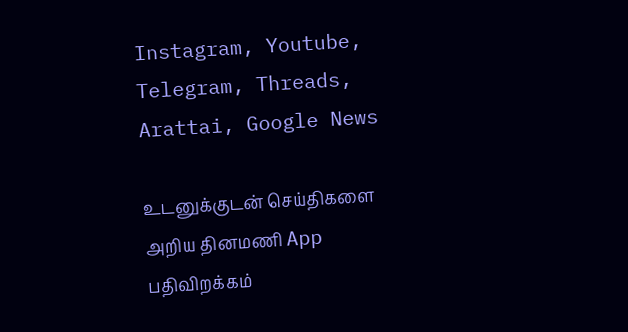Instagram, Youtube, Telegram, Threads, Arattai, Google News

உடனுக்குடன் செய்திகளை அறிய தினமணி App பதிவிறக்கம்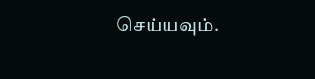செய்யவும்.